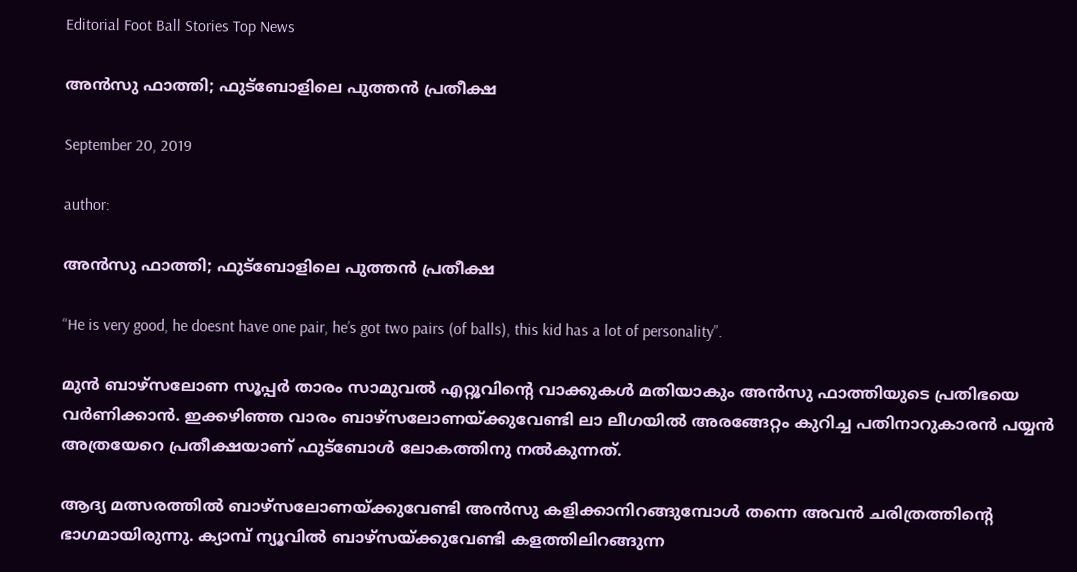Editorial Foot Ball Stories Top News

അൻസു ഫാത്തി; ഫുട്ബോളിലെ പുത്തൻ പ്രതീക്ഷ

September 20, 2019

author:

അൻസു ഫാത്തി; ഫുട്ബോളിലെ പുത്തൻ പ്രതീക്ഷ

“He is very good, he doesnt have one pair, he’s got two pairs (of balls), this kid has a lot of personality”.

മുൻ ബാഴ്സലോണ സൂപ്പർ താരം സാമുവൽ എറ്റൂവിന്റെ വാക്കുകൾ മതിയാകും അൻസു ഫാത്തിയുടെ പ്രതിഭയെ വർണിക്കാൻ. ഇക്കഴിഞ്ഞ വാരം ബാഴ്സലോണയ്‌ക്കുവേണ്ടി ലാ ലീഗയിൽ അരങ്ങേറ്റം കുറിച്ച പതിനാറുകാരൻ പയ്യൻ അത്രയേറെ പ്രതീക്ഷയാണ് ഫുട്ബോൾ ലോകത്തിനു നൽകുന്നത്.

ആദ്യ മത്സരത്തിൽ ബാഴ്സലോണയ്‌ക്കുവേണ്ടി അൻസു കളിക്കാനിറങ്ങുമ്പോൾ തന്നെ അവൻ ചരിത്രത്തിന്റെ ഭാഗമായിരുന്നു. ക്യാമ്പ്‌ ന്യൂവിൽ ബാഴ്സയ്ക്കുവേണ്ടി കളത്തിലിറങ്ങുന്ന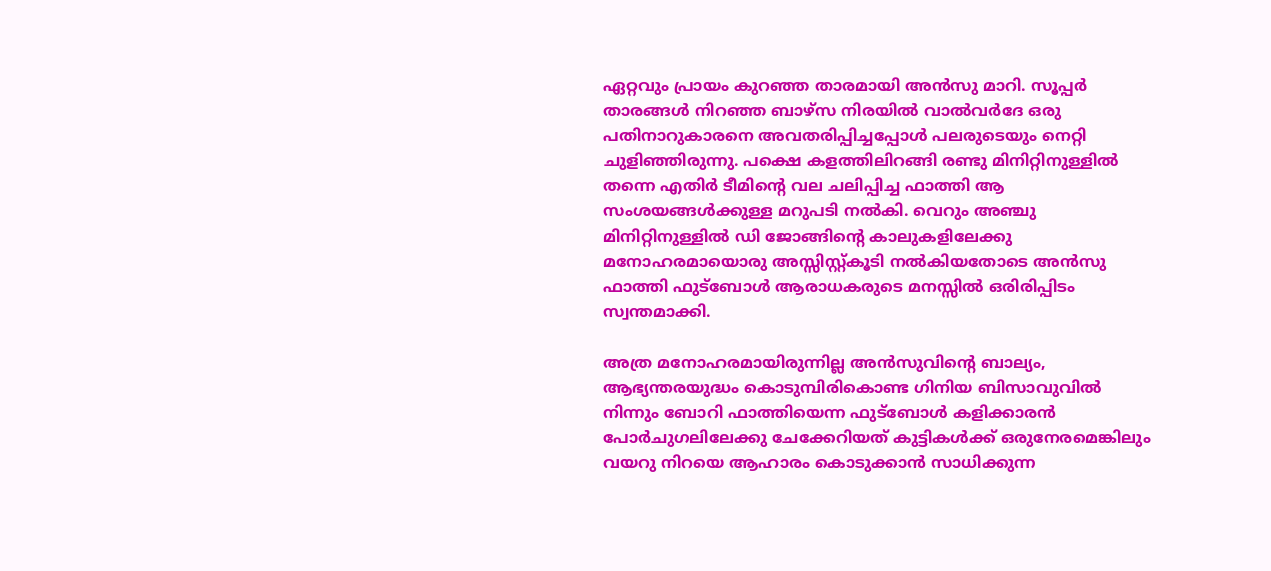ഏറ്റവും പ്രായം കുറഞ്ഞ താരമായി അൻസു മാറി. സൂപ്പർ താരങ്ങൾ നിറഞ്ഞ ബാഴ്സ നിരയിൽ വാൽവർദേ ഒരു പതിനാറുകാരനെ അവതരിപ്പിച്ചപ്പോൾ പലരുടെയും നെറ്റി ചുളിഞ്ഞിരുന്നു. പക്ഷെ കളത്തിലിറങ്ങി രണ്ടു മിനിറ്റിനുള്ളിൽ തന്നെ എതിർ ടീമിന്റെ വല ചലിപ്പിച്ച ഫാത്തി ആ സംശയങ്ങൾക്കുള്ള മറുപടി നൽകി. വെറും അഞ്ചു മിനിറ്റിനുള്ളിൽ ഡി ജോങ്ങിന്റെ കാലുകളിലേക്കു മനോഹരമായൊരു അസ്സിസ്റ്റ്‌കൂടി നൽകിയതോടെ അൻസു ഫാത്തി ഫുട്ബോൾ ആരാധകരുടെ മനസ്സിൽ ഒരിരിപ്പിടം സ്വന്തമാക്കി.

അത്ര മനോഹരമായിരുന്നില്ല അൻസുവിന്റെ ബാല്യം, ആഭ്യന്തരയുദ്ധം കൊടുമ്പിരികൊണ്ട ഗിനിയ ബിസാവുവിൽ നിന്നും ബോറി ഫാത്തിയെന്ന ഫുട്ബോൾ കളിക്കാരൻ പോർചുഗലിലേക്കു ചേക്കേറിയത് കുട്ടികൾക്ക് ഒരുനേരമെങ്കിലും വയറു നിറയെ ആഹാരം കൊടുക്കാൻ സാധിക്കുന്ന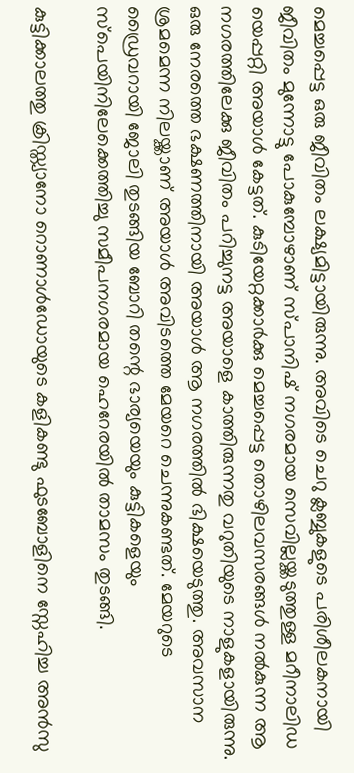മെച്ചപ്പെട്ട ഒരു ജീവിതം ലക്ഷ്യമിട്ടായിരുന്നു. അവിടെ ചെറു ക്ലബ്ബുകളുടെ പരിശീലകനായി ജീവിതം മുന്നോട്ടു പോകുമ്പോഴാണ് സ്പാനിഷ് നഗരമായ സെവില്ലയ്ക്കടുത്തുള്ള മറീനാലിഡ യെപ്പറ്റി അയാൾ കേട്ടത്. കുടിയേറ്റക്കാർക്കു മെച്ചപ്പെട്ട തൊഴിലവസരങ്ങൾ നൽകുന്ന ആ നഗരത്തിലേക്കു ജീവിതം പറിച്ചുനട്ട അയാളെ കാത്തിരുന്നതു വറുതിയുടെ നാളുകളായിരുന്നു. ഒരു നേരത്തെ ഭക്ഷണത്തിനായി അയാൾ ആ നഗരത്തിൽ ഭിക്ഷയെടുത്തു. അവസാന ശ്രമമെന്ന നിലയ്ക്കാണ് അയാൾ അവിടത്തെ മേയറെ ചെന്നുകണ്ടത്. മേയറുടെ ഡ്രൈവറായി ജോലി തുടങ്ങിയ ബോറി തന്റെ ഭാര്യയെയും കുട്ടികളെയും സ്പെയിനിലേക്കെത്തിച്ചു സമീപനഗരമായ ഹെറേരയിൽ താമസം തുടങ്ങി.

കുട്ടിക്കാലത്തു ക്രിസ്ത്യാനോ റൊണാൾഡോയുടെ കളികണ്ടു ഫുടബോളിനെ സ്നേഹിച്ച അൻസു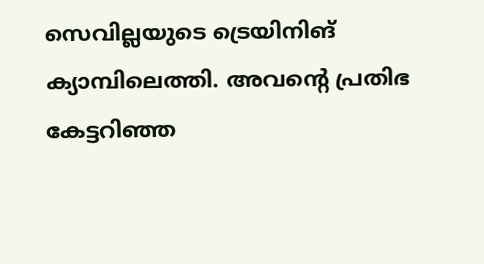സെവില്ലയുടെ ട്രെയിനിങ് ക്യാമ്പിലെത്തി. അവന്റെ പ്രതിഭ കേട്ടറിഞ്ഞ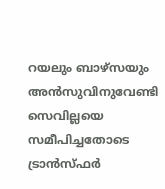റയലും ബാഴ്സയും അൻസുവിനുവേണ്ടി സെവില്ലയെ സമീപിച്ചതോടെ ട്രാൻസ്ഫർ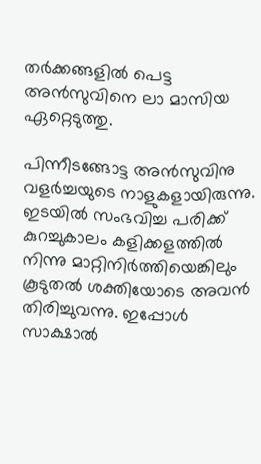തർക്കങ്ങളിൽ പെട്ട അൻസുവിനെ ലാ മാസിയ ഏറ്റെടുത്തു.

പിന്നീടങ്ങോട്ട അൻസുവിനു വളർച്ചയുടെ നാളുകളായിരുന്നു. ഇടയിൽ സംഭവിച്ച പരിക്ക് കുറച്ചുകാലം കളിക്കളത്തിൽ നിന്നു മാറ്റിനിർത്തിയെങ്കിലും കൂടുതൽ ശക്തിയോടെ അവൻ തിരിച്ചുവന്നു. ഇപ്പോൾ സാക്ഷാൽ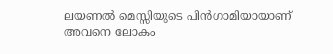ലയണൽ മെസ്സിയുടെ പിൻഗാമിയായാണ് അവനെ ലോകം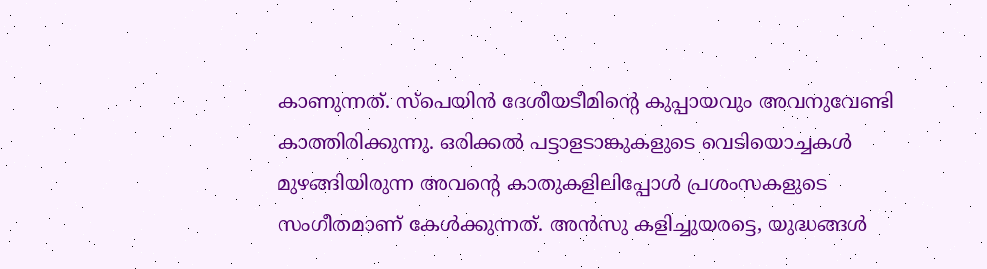കാണുന്നത്. സ്‌പെയിൻ ദേശീയടീമിന്റെ കുപ്പായവും അവനുവേണ്ടി കാത്തിരിക്കുന്നു. ഒരിക്കൽ പട്ടാളടാങ്കുകളുടെ വെടിയൊച്ചകൾ മുഴങ്ങിയിരുന്ന അവന്റെ കാതുകളിലിപ്പോൾ പ്രശംസകളുടെ സംഗീതമാണ് കേൾക്കുന്നത്. അൻസു കളിച്ചുയരട്ടെ, യുദ്ധങ്ങൾ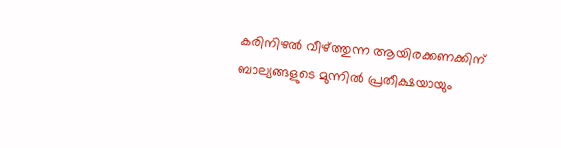കരിനിഴൽ വീഴ്‌ത്തുന്ന ആയിരക്കണക്കിന് ബാല്യങ്ങളുടെ മുന്നിൽ പ്രതീക്ഷയായും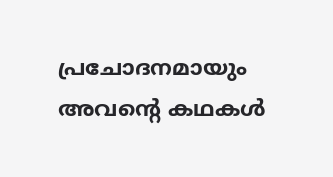പ്രചോദനമായും അവന്റെ കഥകൾ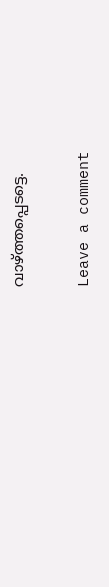വാഴ്ത്തപ്പെടട്ടെ.

Leave a comment